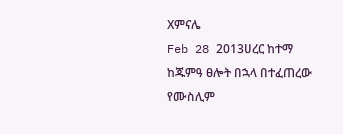Xምናሌ
Feb 28 2013ሀረር ከተማ ከጁምዓ ፀሎት በኋላ በተፈጠረው የሙስሊም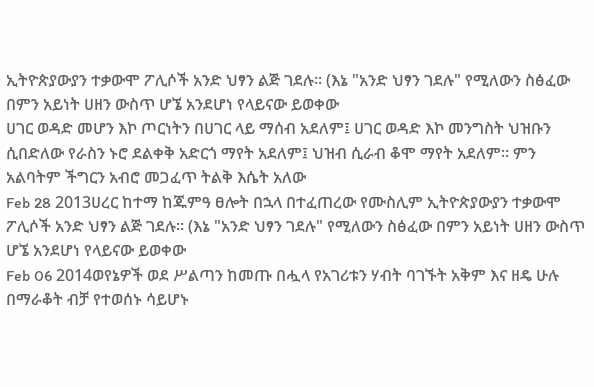ኢትዮጵያውያን ተቃውሞ ፖሊሶች አንድ ህፃን ልጅ ገደሉ። (እኔ "አንድ ህፃን ገደሉ" የሚለውን ስፅፈው በምን አይነት ሀዘን ውስጥ ሆኜ አንደሆነ የላይናው ይወቀው
ሀገር ወዳድ መሆን እኮ ጦርነትን በሀገር ላይ ማሰብ አደለም፤ ሀገር ወዳድ እኮ መንግስት ህዝቡን ሲበድለው የራስን ኑሮ ደልቀቅ አድርጎ ማየት አደለም፤ ህዝብ ሲራብ ቆሞ ማየት አደለም፡፡ ምን አልባትም ችግርን አብሮ መጋፈጥ ትልቅ እሴት አለው
Feb 28 2013ሀረር ከተማ ከጁምዓ ፀሎት በኋላ በተፈጠረው የሙስሊም ኢትዮጵያውያን ተቃውሞ ፖሊሶች አንድ ህፃን ልጅ ገደሉ። (እኔ "አንድ ህፃን ገደሉ" የሚለውን ስፅፈው በምን አይነት ሀዘን ውስጥ ሆኜ አንደሆነ የላይናው ይወቀው
Feb 06 2014ወየኔዎች ወደ ሥልጣን ከመጡ በሗላ የአገሪቱን ሃብት ባገኙት አቅም እና ዘዴ ሁሉ በማራቆት ብቻ የተወሰኑ ሳይሆኑ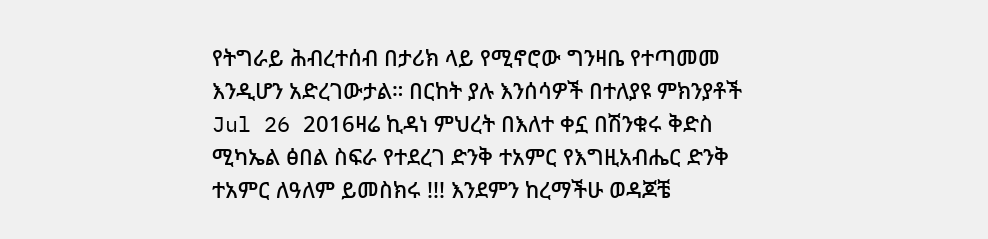የትግራይ ሕብረተሰብ በታሪክ ላይ የሚኖሮው ግንዛቤ የተጣመመ እንዲሆን አድረገውታል። በርከት ያሉ እንሰሳዎች በተለያዩ ምክንያቶች
Jul 26 2016ዛሬ ኪዳነ ምህረት በእለተ ቀኗ በሽንቁሩ ቅድስ ሚካኤል ፅበል ስፍራ የተደረገ ድንቅ ተአምር የእግዚአብሔር ድንቅ ተአምር ለዓለም ይመስክሩ !!! እንደምን ከረማችሁ ወዳጆቼ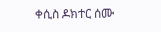ቀሲስ ዶክተር ሰሙ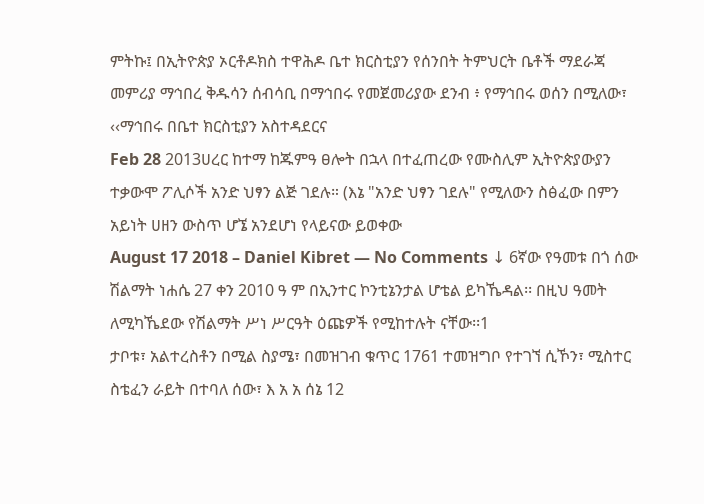ምትኩ፤ በኢትዮጵያ ኦርቶዶክስ ተዋሕዶ ቤተ ክርስቲያን የሰንበት ትምህርት ቤቶች ማደራጃ መምሪያ ማኅበረ ቅዱሳን ሰብሳቢ በማኅበሩ የመጀመሪያው ደንብ ፥ የማኅበሩ ወሰን በሚለው፣ ‹‹ማኅበሩ በቤተ ክርስቲያን አስተዳደርና
Feb 28 2013ሀረር ከተማ ከጁምዓ ፀሎት በኋላ በተፈጠረው የሙስሊም ኢትዮጵያውያን ተቃውሞ ፖሊሶች አንድ ህፃን ልጅ ገደሉ። (እኔ "አንድ ህፃን ገደሉ" የሚለውን ስፅፈው በምን አይነት ሀዘን ውስጥ ሆኜ አንደሆነ የላይናው ይወቀው
August 17 2018 – Daniel Kibret — No Comments ↓ 6ኛው የዓመቱ በጎ ሰው ሽልማት ነሐሴ 27 ቀን 2010 ዓ ም በኢንተር ኮንቲኔንታል ሆቴል ይካኼዳል፡፡ በዚህ ዓመት ለሚካኼደው የሽልማት ሥነ ሥርዓት ዕጩዎች የሚከተሉት ናቸው፡፡1
ታቦቱ፣ አልተረስቶን በሚል ስያሜ፣ በመዝገብ ቁጥር 1761 ተመዝግቦ የተገኘ ሲኾን፣ ሚስተር ስቴፈን ራይት በተባለ ሰው፣ እ አ አ ሰኔ 12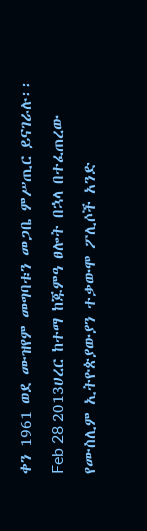ቀን 1961 ወደ ሙዝየም መግባቱን መጋቤ ምሥጢር ይናገራሉ፡፡
Feb 28 2013ሀረር ከተማ ከጁምዓ ፀሎት በኋላ በተፈጠረው የሙስሊም ኢትዮጵያውያን ተቃውሞ ፖሊሶች አንድ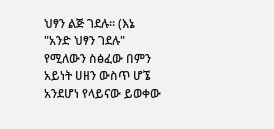ህፃን ልጅ ገደሉ። (እኔ "አንድ ህፃን ገደሉ" የሚለውን ስፅፈው በምን አይነት ሀዘን ውስጥ ሆኜ አንደሆነ የላይናው ይወቀው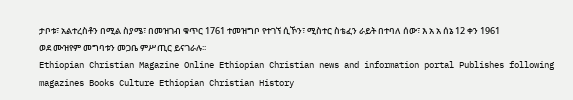ታቦቱ፣ አልተረስቶን በሚል ስያሜ፣ በመዝገብ ቁጥር 1761 ተመዝግቦ የተገኘ ሲኾን፣ ሚስተር ስቴፈን ራይት በተባለ ሰው፣ እ አ አ ሰኔ 12 ቀን 1961 ወደ ሙዝየም መግባቱን መጋቤ ምሥጢር ይናገራሉ፡፡
Ethiopian Christian Magazine Online Ethiopian Christian news and information portal Publishes following magazines Books Culture Ethiopian Christian History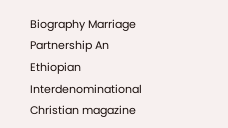Biography Marriage Partnership An Ethiopian Interdenominational Christian magazine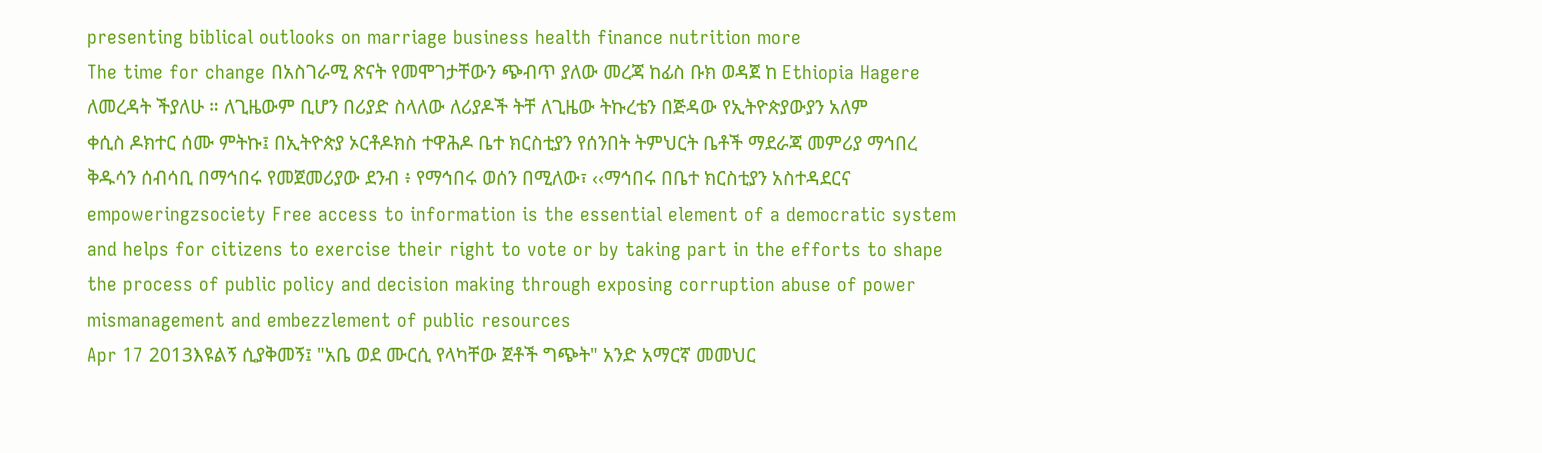presenting biblical outlooks on marriage business health finance nutrition more
The time for change በአስገራሚ ጽናት የመሞገታቸውን ጭብጥ ያለው መረጃ ከፊስ ቡክ ወዳጀ ከ Ethiopia Hagere ለመረዳት ችያለሁ ። ለጊዜውም ቢሆን በሪያድ ስላለው ለሪያዶች ትቸ ለጊዜው ትኩረቴን በጅዳው የኢትዮጵያውያን አለም
ቀሲስ ዶክተር ሰሙ ምትኩ፤ በኢትዮጵያ ኦርቶዶክስ ተዋሕዶ ቤተ ክርስቲያን የሰንበት ትምህርት ቤቶች ማደራጃ መምሪያ ማኅበረ ቅዱሳን ሰብሳቢ በማኅበሩ የመጀመሪያው ደንብ ፥ የማኅበሩ ወሰን በሚለው፣ ‹‹ማኅበሩ በቤተ ክርስቲያን አስተዳደርና
empoweringzsociety Free access to information is the essential element of a democratic system and helps for citizens to exercise their right to vote or by taking part in the efforts to shape the process of public policy and decision making through exposing corruption abuse of power mismanagement and embezzlement of public resources
Apr 17 2013እዩልኝ ሲያቅመኝ፤ "አቤ ወደ ሙርሲ የላካቸው ጀቶች ግጭት" አንድ አማርኛ መመህር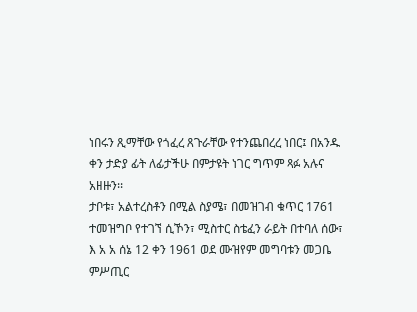ነበሩን ጺማቸው የጎፈረ ጸጉራቸው የተንጨበረረ ነበር፤ በአንዱ ቀን ታድያ ፊት ለፊታችሁ በምታዩት ነገር ግጥም ጻፉ አሉና አዘዙን፡፡
ታቦቱ፣ አልተረስቶን በሚል ስያሜ፣ በመዝገብ ቁጥር 1761 ተመዝግቦ የተገኘ ሲኾን፣ ሚስተር ስቴፈን ራይት በተባለ ሰው፣ እ አ አ ሰኔ 12 ቀን 1961 ወደ ሙዝየም መግባቱን መጋቤ ምሥጢር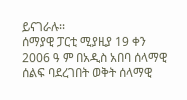ይናገራሉ፡፡
ሰማያዊ ፓርቲ ሚያዚያ 19 ቀን 2006 ዓ ም በአዲስ አበባ ሰላማዊ ሰልፍ ባደረገበት ወቅት ሰላማዊ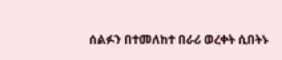ሰልፉን በተመለከተ በራሪ ወረቀት ሲበትኑ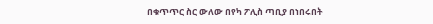በቁጥጥር ስር ውለው በየካ ፖሊስ ጣቢያ በነበሩበት